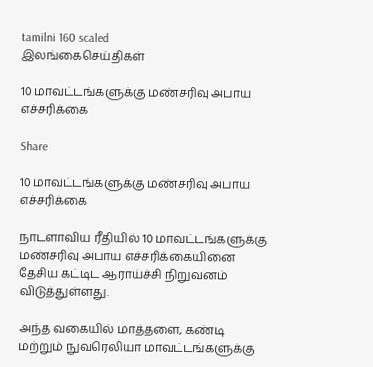tamilni 160 scaled
இலங்கைசெய்திகள்

10 மாவட்டங்களுக்கு மண்சரிவு அபாய எச்சரிக்கை

Share

10 மாவட்டங்களுக்கு மண்சரிவு அபாய எச்சரிக்கை

நாடளாவிய ரீதியில் 10 மாவட்டங்களுக்கு மண்சரிவு அபாய எச்சரிக்கையினை தேசிய கட்டிட ஆராய்ச்சி நிறுவனம் விடுத்துள்ளது.

அந்த வகையில் மாத்தளை, கண்டி மற்றும் நுவரெலியா மாவட்டங்களுக்கு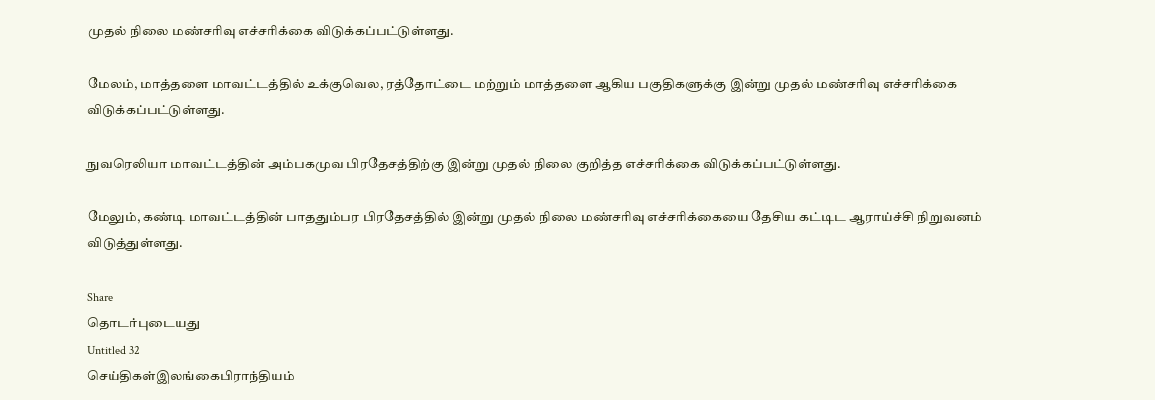முதல் நிலை மண்சரிவு எச்சரிக்கை விடுக்கப்பட்டுள்ளது.

மேலம், மாத்தளை மாவட்டத்தில் உக்குவெல, ரத்தோட்டை மற்றும் மாத்தளை ஆகிய பகுதிகளுக்கு இன்று முதல் மண்சரிவு எச்சரிக்கை விடுக்கப்பட்டுள்ளது.

நுவரெலியா மாவட்டத்தின் அம்பகமுவ பிரதேசத்திற்கு இன்று முதல் நிலை குறித்த எச்சரிக்கை விடுக்கப்பட்டுள்ளது.

மேலும், கண்டி மாவட்டத்தின் பாததும்பர பிரதேசத்தில் இன்று முதல் நிலை மண்சரிவு எச்சரிக்கையை தேசிய கட்டிட ஆராய்ச்சி நிறுவனம் விடுத்துள்ளது.

Share
தொடர்புடையது
Untitled 32
செய்திகள்இலங்கைபிராந்தியம்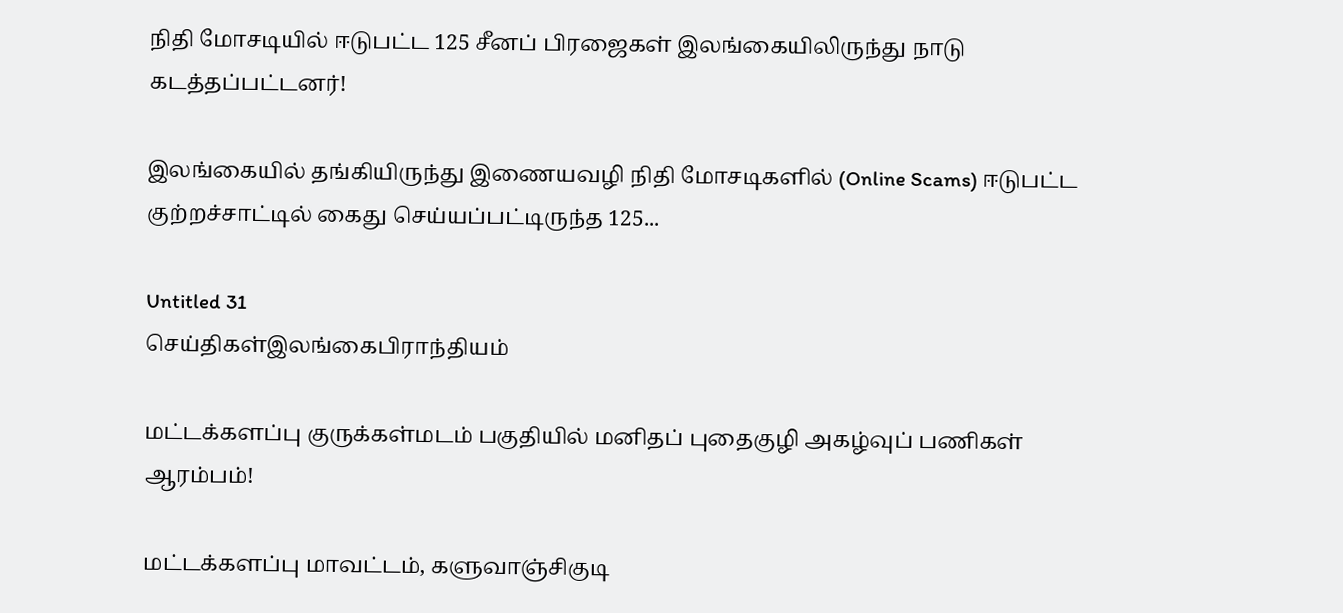நிதி மோசடியில் ஈடுபட்ட 125 சீனப் பிரஜைகள் இலங்கையிலிருந்து நாடு கடத்தப்பட்டனர்!

இலங்கையில் தங்கியிருந்து இணையவழி நிதி மோசடிகளில் (Online Scams) ஈடுபட்ட குற்றச்சாட்டில் கைது செய்யப்பட்டிருந்த 125...

Untitled 31
செய்திகள்இலங்கைபிராந்தியம்

மட்டக்களப்பு குருக்கள்மடம் பகுதியில் மனிதப் புதைகுழி அகழ்வுப் பணிகள் ஆரம்பம்!

மட்டக்களப்பு மாவட்டம், களுவாஞ்சிகுடி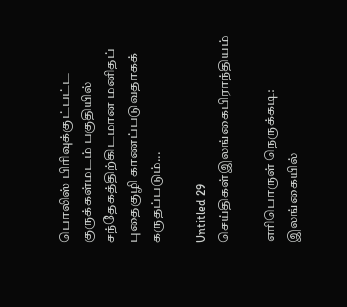பொலிஸ் பிரிவுக்குட்பட்ட குருக்கள்மடம் பகுதியில் சந்தேகத்திற்கிடமான மனிதப் புதைகுழி காணப்படுவதாகக் கருதப்படும்...

Untitled 29
செய்திகள்இலங்கைபிராந்தியம்

எரிபொருள் நெருக்கடி: இலங்கையில்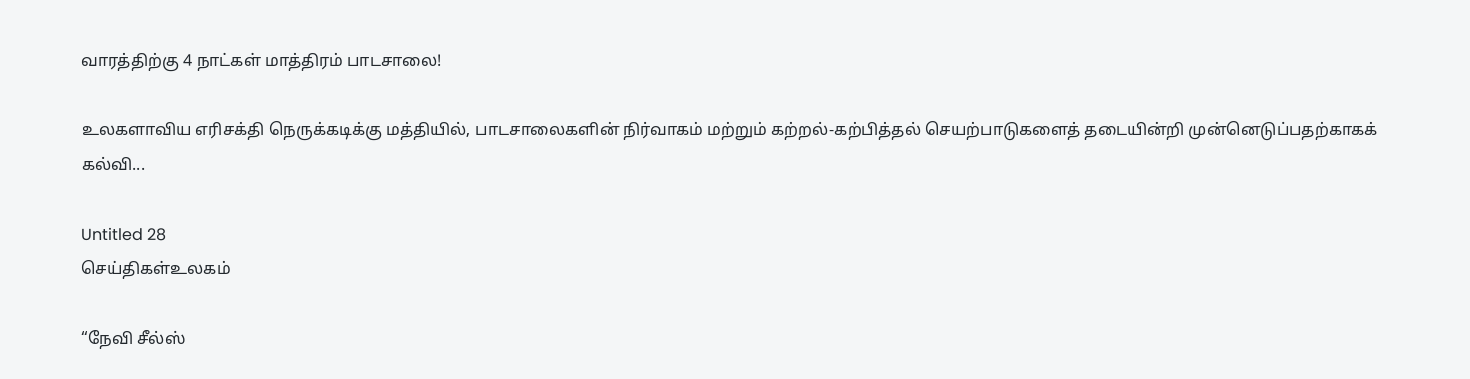வாரத்திற்கு 4 நாட்கள் மாத்திரம் பாடசாலை!

உலகளாவிய எரிசக்தி நெருக்கடிக்கு மத்தியில், பாடசாலைகளின் நிர்வாகம் மற்றும் கற்றல்-கற்பித்தல் செயற்பாடுகளைத் தடையின்றி முன்னெடுப்பதற்காகக் கல்வி...

Untitled 28
செய்திகள்உலகம்

“நேவி சீல்ஸ்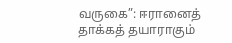வருகை”: ஈரானைத் தாக்கத் தயாராகும்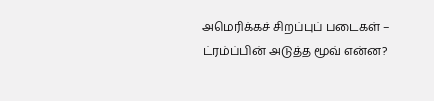அமெரிக்கச் சிறப்புப் படைகள் – ட்ரம்ப்பின் அடுத்த மூவ் என்ன?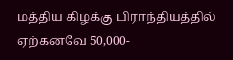மத்திய கிழக்கு பிராந்தியத்தில் ஏற்கனவே 50,000-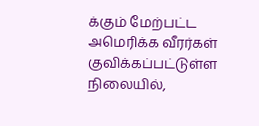க்கும் மேற்பட்ட அமெரிக்க வீரர்கள் குவிக்கப்பட்டுள்ள நிலையில்,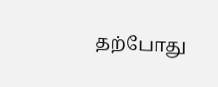தற்போது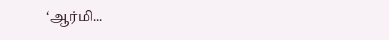‘ஆர்மி...